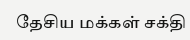தேசிய மக்கள் சக்தி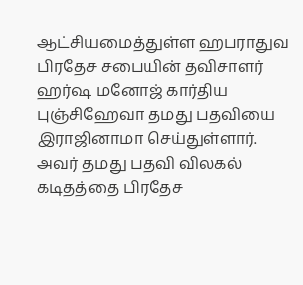ஆட்சியமைத்துள்ள ஹபராதுவ பிரதேச சபையின் தவிசாளர் ஹர்ஷ மனோஜ் கார்திய புஞ்சிஹேவா தமது பதவியை இராஜினாமா செய்துள்ளார்.
அவர் தமது பதவி விலகல் கடிதத்தை பிரதேச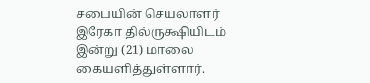சபையின் செயலாளர் இரேகா தில்ருக்ஷியிடம் இன்று (21) மாலை கையளித்துள்ளார்.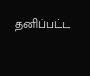தனிப்பட்ட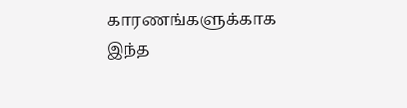காரணங்களுக்காக இந்த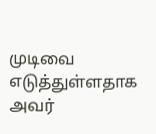முடிவை எடுத்துள்ளதாக அவர்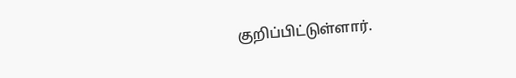குறிப்பிட்டுள்ளார்.